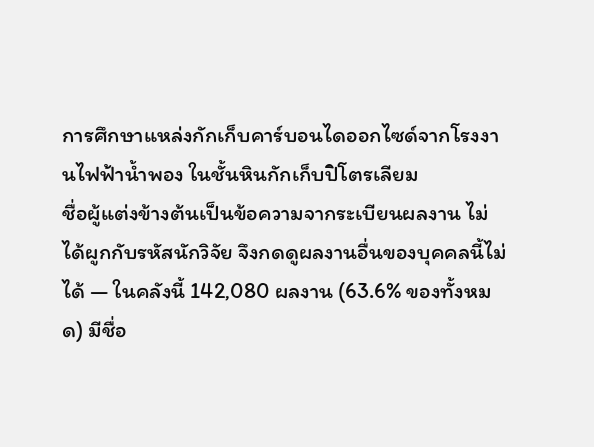การศึกษาแหล่งกักเก็บคาร์บอนไดออกไซด์จากโรงงานไฟฟ้าน้ำพอง ในชั้นหินกักเก็บปิโตรเลียม
ชื่อผู้แต่งข้างต้นเป็นข้อความจากระเบียนผลงาน ไม่ได้ผูกกับรหัสนักวิจัย จึงกดดูผลงานอื่นของบุคคลนี้ไม่ได้ — ในคลังนี้ 142,080 ผลงาน (63.6% ของทั้งหมด) มีชื่อ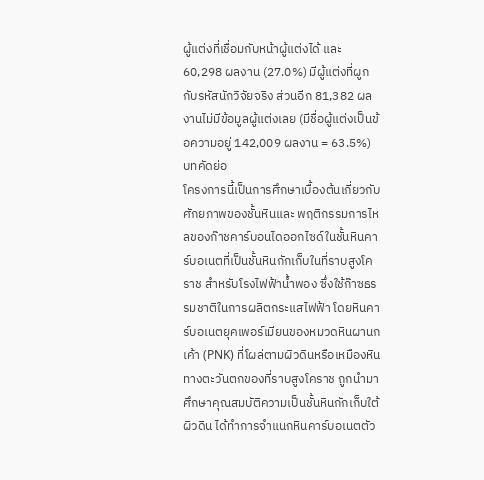ผู้แต่งที่เชื่อมกับหน้าผู้แต่งได้ และ 60,298 ผลงาน (27.0%) มีผู้แต่งที่ผูกกับรหัสนักวิจัยจริง ส่วนอีก 81,382 ผลงานไม่มีข้อมูลผู้แต่งเลย (มีชื่อผู้แต่งเป็นข้อความอยู่ 142,009 ผลงาน = 63.5%)
บทคัดย่อ
โครงการนี้เป็นการศึกษาเบื้องต้นเกี่ยวกับศักยภาพของชั้นหินและ พฤติกรรมการไหลของก๊าชคาร์บอนไดออกไซด์ในชั้นหินคาร์บอเนตที่เป็นชั้นหินกักเก็บในที่ราบสูงโคราช สำหรับโรงไฟฟ้าน้ำพอง ซึ่งใช้ก๊าซธรรมชาติในการผลิตกระแสไฟฟ้า โดยหินคาร์บอเนตยุคเพอร์เมียนของหมวดหินผานกเค้า (PNK) ที่โผล่ตามผิวดินหรือเหมืองหินทางตะวันตกของที่ราบสูงโคราช ถูกนำมาศึกษาคุณสมบัติความเป็นชั้นหินกักเก็บใต้ผิวดิน ได้ทำการจำแนกหินคาร์บอเนตตัว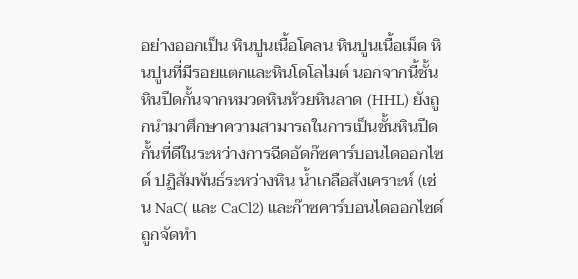อย่างออกเป็น หินปูนเนื้อโคลน หินปูนเนื้อเม็ด หินปูนที่มีรอยแตกและหินโดโลไมต์ นอกจากนี้ชั้นหินปีดกั้นจากหมวดหินห้วยหินลาด (HHL) ยังถูกนำมาศึกษาความสามารถในการเป็นชั้นหินปีดกั้นที่ดีในระหว่างการฉีดอัดก๊ซคาร์บอนไดออกไซด์ ปฏิสัมพันธ์ระหว่างหิน น้ำเกลือสังเคราะห์ (เช่น NaC( และ CaCl2) และก๊าซคาร์บอนไดออกไซด์ ถูกจัดทำ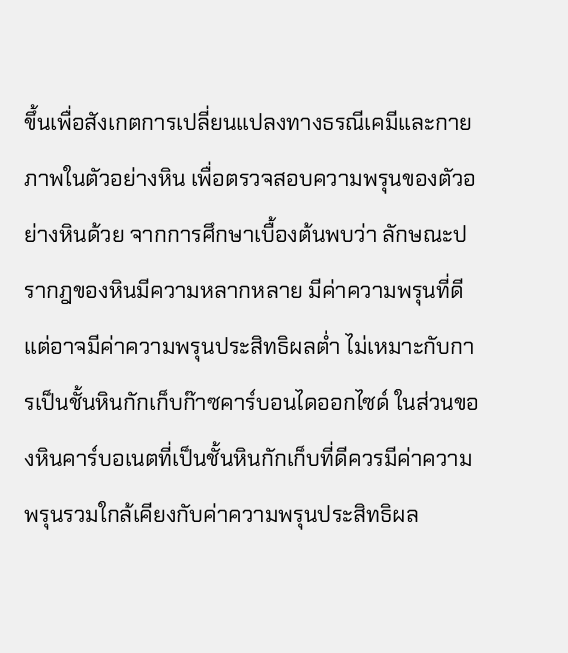ขึ้นเพื่อสังเกตการเปลี่ยนแปลงทางธรณีเคมีและกายภาพในตัวอย่างหิน เพื่อตรวจสอบความพรุนของตัวอย่างหินด้วย จากการศึกษาเบื้องต้นพบว่า ลักษณะปรากฎของหินมีความหลากหลาย มีค่าความพรุนที่ดี แต่อาจมีค่าความพรุนประสิทธิผลต่ำ ไม่เหมาะกับการเป็นชั้นหินกักเก็บก๊าซคาร์บอนไดออกไซด์ ในส่วนของหินคาร์บอเนตที่เป็นชั้นหินกักเก็บที่ดีควรมีค่าความพรุนรวมใกล้เคียงกับค่าความพรุนประสิทธิผล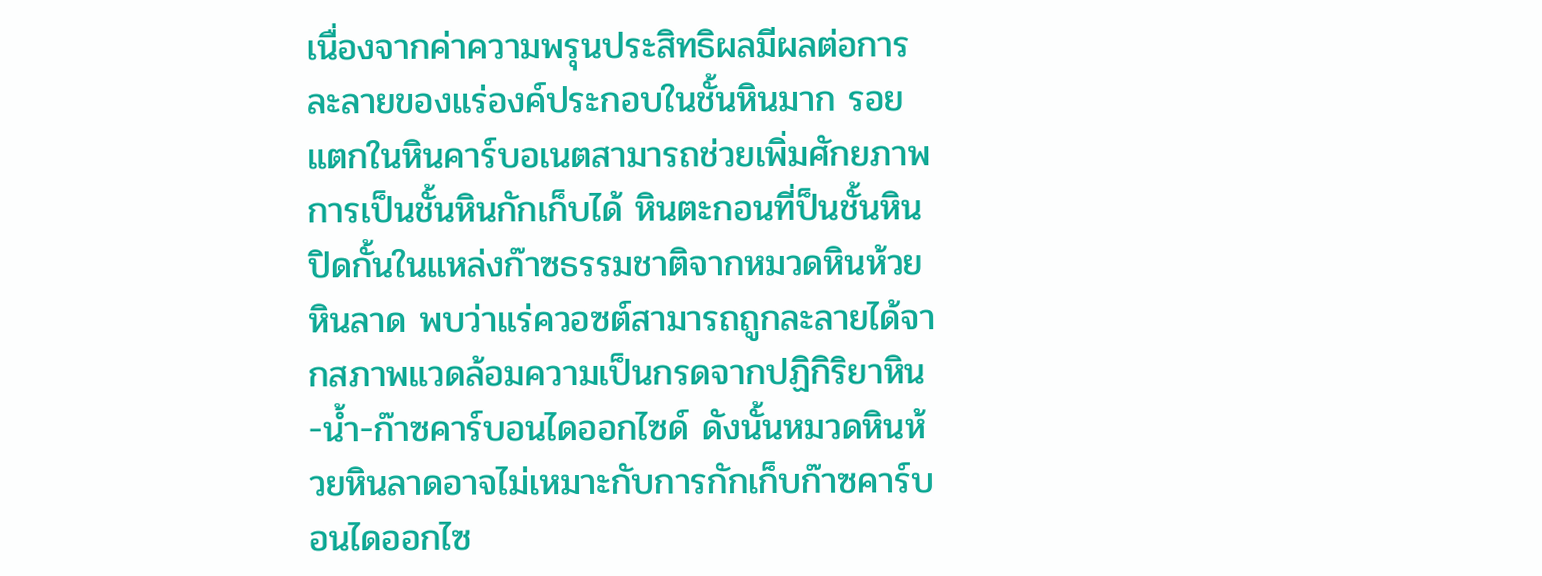เนื่องจากค่าความพรุนประสิทธิผลมีผลต่อการละลายของแร่องค์ประกอบในชั้นหินมาก รอยแตกในหินคาร์บอเนตสามารถช่วยเพิ่มศักยภาพการเป็นชั้นหินกักเก็บได้ หินตะกอนที่ป็นชั้นหินปิดกั้นในแหล่งก๊าซธรรมชาติจากหมวดหินห้วยหินลาด พบว่าแร่ควอซต์สามารถถูกละลายได้จากสภาพแวดล้อมความเป็นกรดจากปฏิกิริยาหิน-น้ำ-ก๊าซคาร์บอนไดออกไซด์ ดังนั้นหมวดหินห้วยหินลาดอาจไม่เหมาะกับการกักเก็บก๊าซคาร์บอนไดออกไซ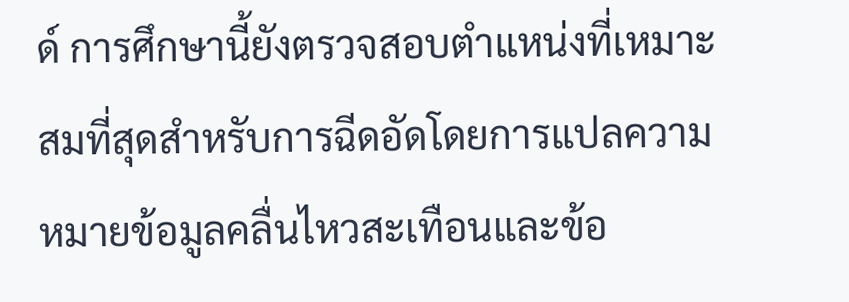ด์ การศึกษานี้ยังตรวจสอบตำแหน่งที่เหมาะสมที่สุดสำหรับการฉีดอัดโดยการแปลความหมายข้อมูลคลื่นไหวสะเทือนและข้อ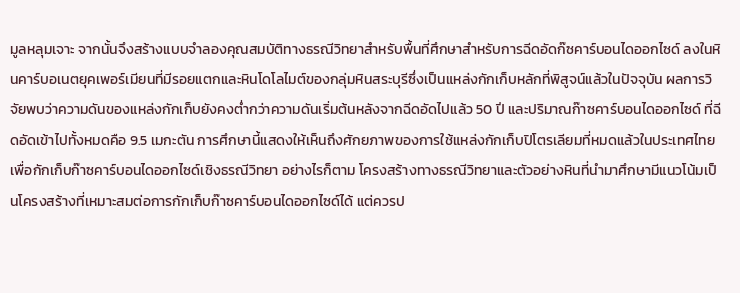มูลหลุมเจาะ จากนั้นจึงสร้างแบบจำลองคุณสมบัติทางธรณีวิทยาสำหรับพื้นที่ศึกษาสำหรับการฉีดอัดก๊ซคาร์บอนไดออกไซด์ ลงในหินคาร์บอเนตยุคเพอร์เมียนที่มีรอยแตกและหินโดโลไมต์ของกลุ่มหินสระบุรีซึ่งเป็นแหล่งกักเก็บหลักที่พิสูจน์แล้วในปัจจุบัน ผลการวิ จัยพบว่าความดันของแหล่งกักเก็บยังคงต่ำกว่าความดันเริ่มต้นหลังจากฉีดอัดไปแล้ว 50 ปี และปริมาณก๊าซคาร์บอนไดออกไซด์ ที่ฉีดอัดเข้าไปทั้งหมดคือ 9.5 เมกะตัน การศึกษานี้แสดงให้เห็นถึงศักยภาพของการใช้แหล่งกักเก็บปิโตรเลียมที่หมดแล้วในประเทศไทยเพื่อกักเก็บก๊าซคาร์บอนไดออกไซด์เชิงธรณีวิทยา อย่างไรก็ตาม โครงสร้างทางธรณีวิทยาและตัวอย่างหินที่นำมาศึกษามีแนวโน้มเป็นโครงสร้างที่เหมาะสมต่อการกักเก็บก๊าซคาร์บอนไดออกไซด์ได้ แต่ควรป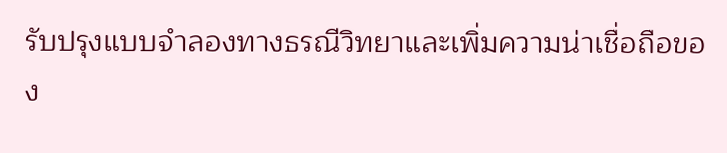รับปรุงแบบจำลองทางธรณีวิทยาและเพิ่มความน่าเชื่อถือของ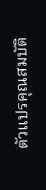ตัวแปรคุณสมบัติ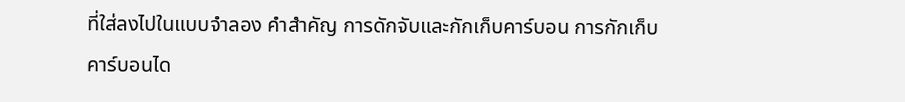ที่ใส่ลงไปในแบบจำลอง คำสำคัญ การดักจับและกักเก็บคาร์บอน การกักเก็บคาร์บอนได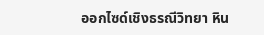ออกไซด์เชิงธรณีวิทยา หิน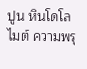ปูน หินโดโลไมต์ ความพรุ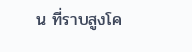น ที่ราบสูงโค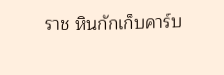ราช หินกักเก็บคาร์บ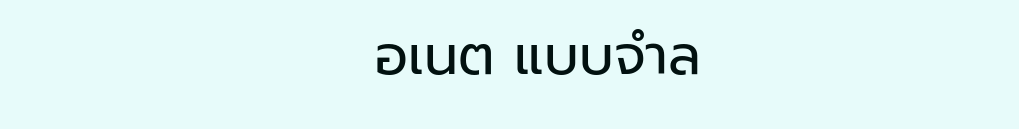อเนต แบบจำล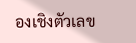องเชิงตัวเลข